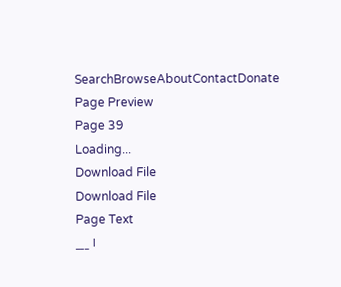SearchBrowseAboutContactDonate
Page Preview
Page 39
Loading...
Download File
Download File
Page Text
___ ।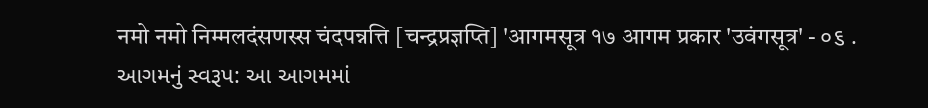नमो नमो निम्मलदंसणस्स चंदपन्नत्ति [चन्द्रप्रज्ञप्ति] 'आगमसूत्र १७ आगम प्रकार 'उवंगसूत्र' - ૦૬ . આગમનું સ્વરૂપ: આ આગમમાં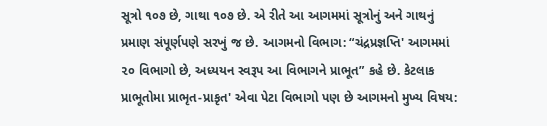સૂત્રો ૧૦૭ છે, ગાથા ૧૦૭ છે. એ રીતે આ આગમમાં સૂત્રોનું અને ગાથનું પ્રમાણ સંપૂર્ણપણે સરખું જ છે. આગમનો વિભાગ: “ચંદ્રપ્રજ્ઞપ્તિ' આગમમાં ૨૦ વિભાગો છે, અધ્યયન સ્વરૂપ આ વિભાગને પ્રાભૂત” કહે છે. કેટલાક પ્રાભૂતોમા પ્રાભૃત-પ્રાકૃત' એવા પેટા વિભાગો પણ છે આગમનો મુખ્ય વિષય: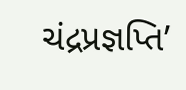ચંદ્રપ્રજ્ઞપ્તિ’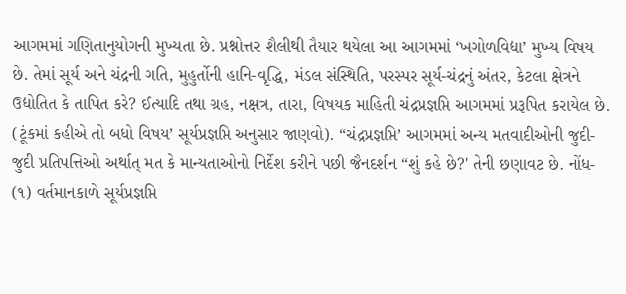આગમમાં ગણિતાનુયોગની મુખ્યતા છે. પ્રશ્નોત્તર શૈલીથી તૈયાર થયેલા આ આગમમાં ‘ખગોળવિદ્યા’ મુખ્ય વિષય છે. તેમાં સૂર્ય અને ચંદ્રની ગતિ, મુહુર્તોની હાનિ-વૃદ્ધિ, મંડલ સંસ્થિતિ, પરસ્પર સૂર્ય-ચંદ્રનું અંતર, કેટલા ક્ષેત્રને ઉદ્યોતિત કે તાપિત કરે? ઈત્યાદિ તથા ગ્રહ, નક્ષત્ર, તારા, વિષયક માહિતી ચંદ્રપ્રજ્ઞપ્તિ આગમમાં પ્રરૂપિત કરાયેલ છે. (ટૂંકમાં કહીએ તો બધો વિષય’ સૂર્યપ્રજ્ઞપ્તિ અનુસાર જાણવો). “ચંદ્રપ્રજ્ઞપ્તિ’ આગમમાં અન્ય મતવાદીઓની જુદી-જુદી પ્રતિપત્તિઓ અર્થાત્ મત કે માન્યતાઓનો નિર્દેશ કરીને પછી જૈનદર્શન “શું કહે છે?' તેની છણાવટ છે. નોંધ- (૧) વર્તમાનકાળે સૂર્યપ્રજ્ઞપ્તિ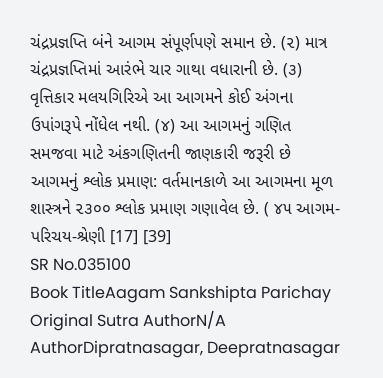ચંદ્રપ્રજ્ઞપ્તિ બંને આગમ સંપૂર્ણપણે સમાન છે. (૨) માત્ર ચંદ્રપ્રજ્ઞપ્તિમાં આરંભે ચાર ગાથા વધારાની છે. (૩) વૃત્તિકાર મલયગિરિએ આ આગમને કોઈ અંગના ઉપાંગરૂપે નોંધેલ નથી. (૪) આ આગમનું ગણિત સમજવા માટે અંકગણિતની જાણકારી જરૂરી છે આગમનું શ્લોક પ્રમાણ: વર્તમાનકાળે આ આગમના મૂળ શાસ્ત્રને ૨૩૦૦ શ્લોક પ્રમાણ ગણાવેલ છે. ( ૪૫ આગમ-પરિચય-શ્રેણી [17] [39]
SR No.035100
Book TitleAagam Sankshipta Parichay
Original Sutra AuthorN/A
AuthorDipratnasagar, Deepratnasagar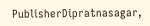PublisherDipratnasagar,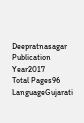Deepratnasagar
Publication Year2017
Total Pages96
LanguageGujarati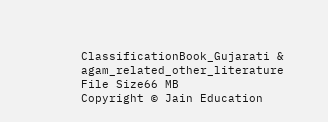ClassificationBook_Gujarati & agam_related_other_literature
File Size66 MB
Copyright © Jain Education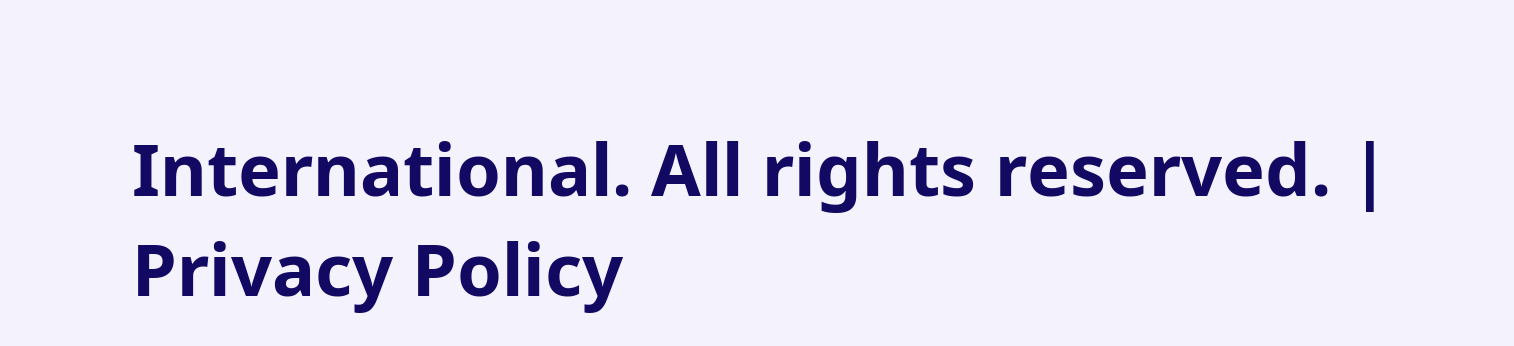International. All rights reserved. | Privacy Policy